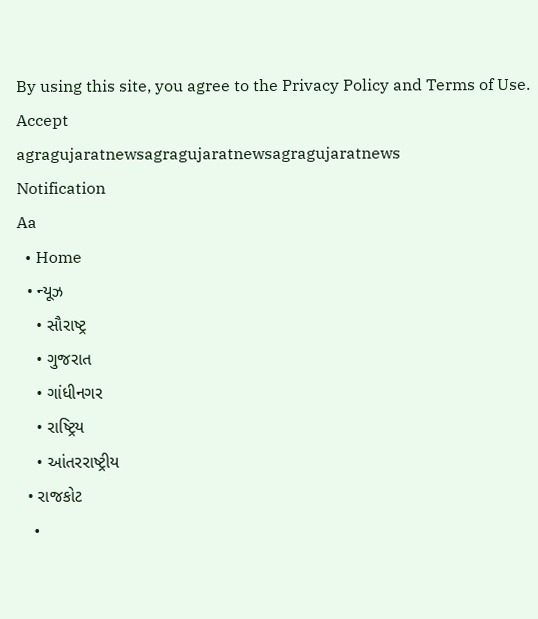By using this site, you agree to the Privacy Policy and Terms of Use.
Accept
agragujaratnewsagragujaratnewsagragujaratnews
Notification
Aa
  • Home
  • ન્યૂઝ
    • સૌરાષ્ટ્ર
    • ગુજરાત
    • ગાંધીનગર
    • રાષ્ટ્રિય
    • આંતરરાષ્ટ્રીય
  • રાજકોટ
    •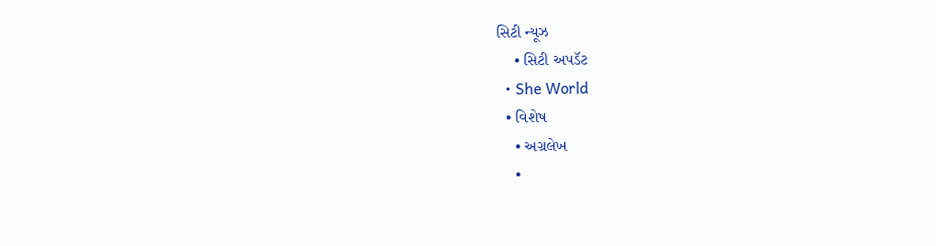સિટી ન્યૂઝ
    • સિટી અપડૅટ
  • She World
  • વિશેષ
    • અગ્રલેખ
    •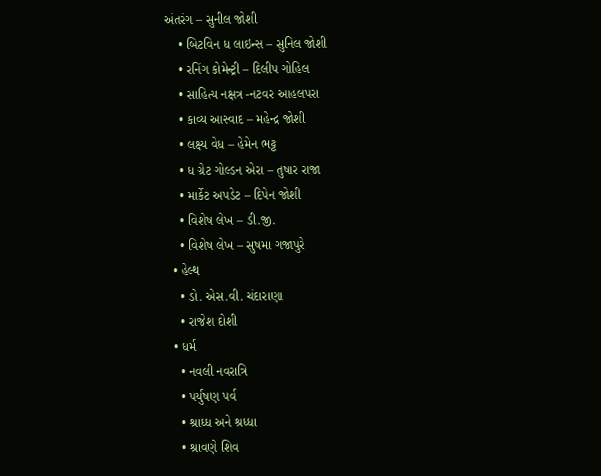અંતરંગ – સુનીલ જોશી
    • બિટવિન ધ લાઇન્સ – સુનિલ જોશી
    • રનિંગ કોમેન્ટ્રી – દિલીપ ગોહિલ
    • સાહિત્ય નક્ષત્ર -નટવર આહલપરા
    • કાવ્ય આસ્વાદ – મહેન્દ્ર જોશી
    • લક્ષ્ય વેધ – હેમેન ભટ્ટ
    • ધ ગ્રેટ ગોલ્ડન એરા – તુષાર રાજા
    • માર્કેટ અપડેટ – દિપેન જોશી
    • વિશેષ લેખ – ડી.જી.
    • વિશેષ લેખ – સુષમા ગજાપુરે
  • હેલ્થ
    • ડો. એસ.વી. ચંદારાણા
    • રાજેશ દોશી
  • ધર્મ
    • નવલી નવરાત્રિ
    • પર્યુષણ પર્વ
    • શ્રાધ્ધ અને શ્રધ્ધા
    • શ્રાવણે શિવ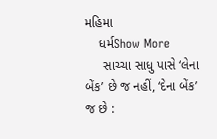મહિમા
    ધર્મShow More
     સાચ્ચા સાધુ પાસે ‘લેના બેંક’ છે જ નહીં, ‘દેના બેંક’ જ છે :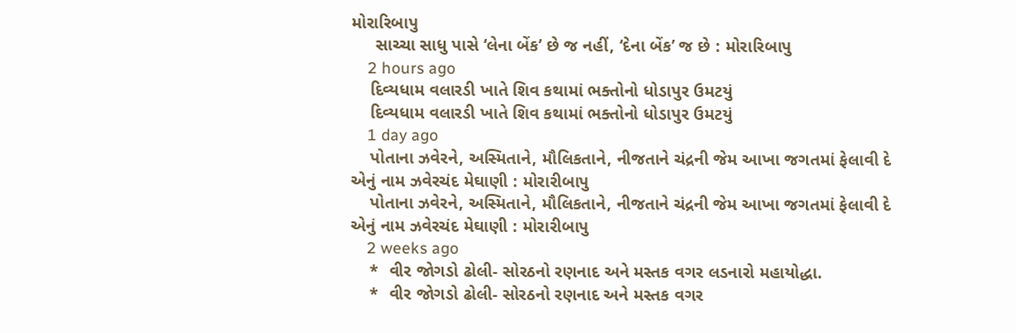મોરારિબાપુ
     સાચ્ચા સાધુ પાસે ‘લેના બેંક’ છે જ નહીં, ‘દેના બેંક’ જ છે : મોરારિબાપુ
    2 hours ago
    દિવ્યધામ વલારડી ખાતે શિવ કથામાં ભક્તોનો ધોડાપુર ઉમટયું
    દિવ્યધામ વલારડી ખાતે શિવ કથામાં ભક્તોનો ધોડાપુર ઉમટયું
    1 day ago
    પોતાના ઝવેરને, અસ્મિતાને, મૌલિકતાને, નીજતાને ચંદ્રની જેમ આખા જગતમાં ફેલાવી દે એનું નામ ઝવેરચંદ મેઘાણી : મોરારીબાપુ
    પોતાના ઝવેરને, અસ્મિતાને, મૌલિકતાને, નીજતાને ચંદ્રની જેમ આખા જગતમાં ફેલાવી દે એનું નામ ઝવેરચંદ મેઘાણી : મોરારીબાપુ
    2 weeks ago
    *  વીર જોગડો ઢોલી- સોરઠનો રણનાદ અને મસ્તક વગર લડનારો મહાયોદ્ધા.
    *  વીર જોગડો ઢોલી- સોરઠનો રણનાદ અને મસ્તક વગર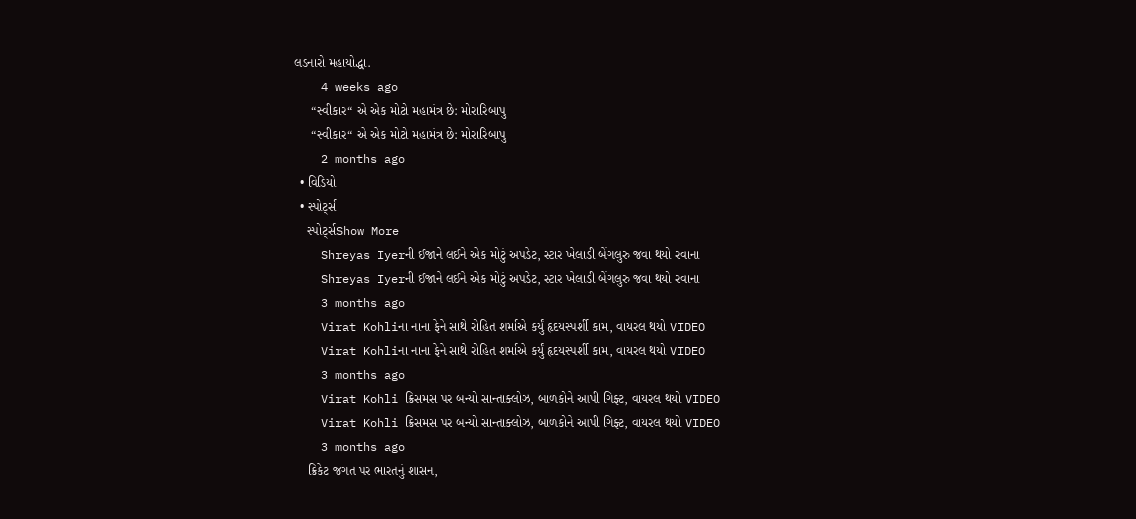લડનારો મહાયોદ્ધા.
    4 weeks ago
     “સ્વીકાર“ એ એક મોટો મહામંત્ર છે: મોરારિબાપુ
     “સ્વીકાર“ એ એક મોટો મહામંત્ર છે: મોરારિબાપુ
    2 months ago
  • વિડિયો
  • સ્પોર્ટ્સ
    સ્પોર્ટ્સShow More
    Shreyas Iyerની ઈજાને લઈને એક મોટું અપડેટ, સ્ટાર ખેલાડી બેંગલુરુ જવા થયો રવાના
    Shreyas Iyerની ઈજાને લઈને એક મોટું અપડેટ, સ્ટાર ખેલાડી બેંગલુરુ જવા થયો રવાના
    3 months ago
    Virat Kohliના નાના ફેને સાથે રોહિત શર્માએ કર્યું હૃદયસ્પર્શી કામ, વાયરલ થયો VIDEO
    Virat Kohliના નાના ફેને સાથે રોહિત શર્માએ કર્યું હૃદયસ્પર્શી કામ, વાયરલ થયો VIDEO
    3 months ago
    Virat Kohli ક્રિસમસ પર બન્યો સાન્તાક્લોઝ, બાળકોને આપી ગિફ્ટ, વાયરલ થયો VIDEO
    Virat Kohli ક્રિસમસ પર બન્યો સાન્તાક્લોઝ, બાળકોને આપી ગિફ્ટ, વાયરલ થયો VIDEO
    3 months ago
    ક્રિકેટ જગત પર ભારતનું શાસન,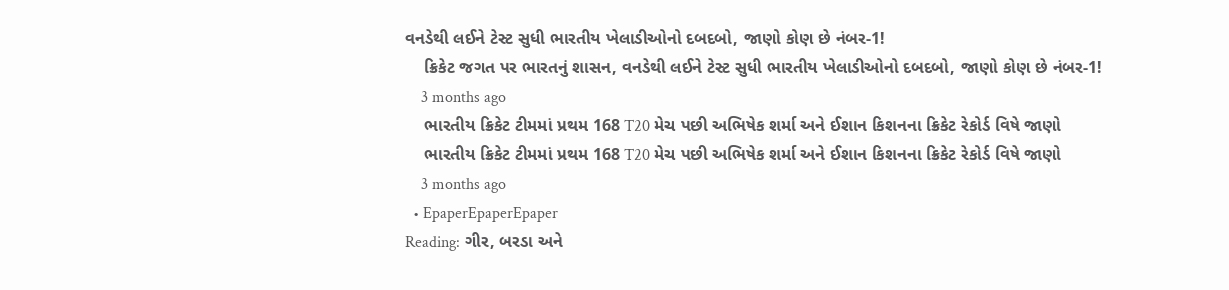વનડેથી લઈને ટેસ્ટ સુધી ભારતીય ખેલાડીઓનો દબદબો, જાણો કોણ છે નંબર-1!
    ક્રિકેટ જગત પર ભારતનું શાસન, વનડેથી લઈને ટેસ્ટ સુધી ભારતીય ખેલાડીઓનો દબદબો, જાણો કોણ છે નંબર-1!
    3 months ago
    ભારતીય ક્રિકેટ ટીમમાં પ્રથમ 168 T20 મેચ પછી અભિષેક શર્મા અને ઈશાન કિશનના ક્રિકેટ રેકોર્ડ વિષે જાણો
    ભારતીય ક્રિકેટ ટીમમાં પ્રથમ 168 T20 મેચ પછી અભિષેક શર્મા અને ઈશાન કિશનના ક્રિકેટ રેકોર્ડ વિષે જાણો
    3 months ago
  • EpaperEpaperEpaper
Reading: ગીર, બરડા અને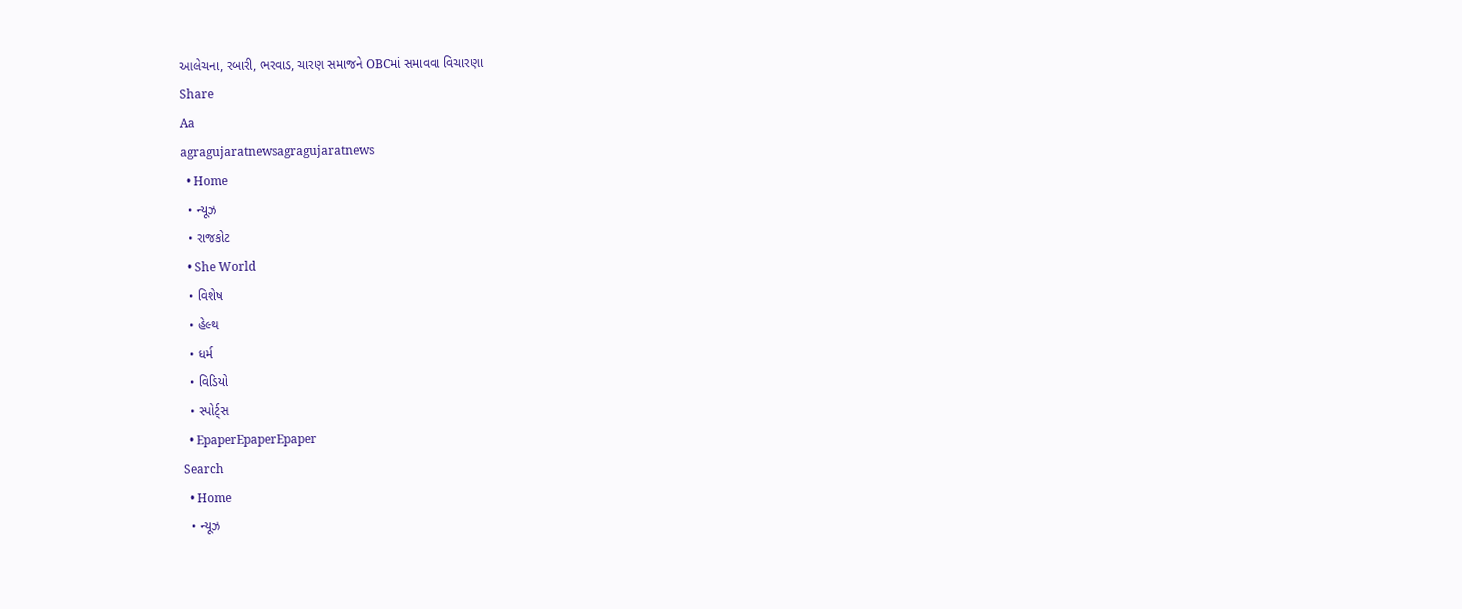આલેચના, રબારી, ભરવાડ, ચારણ સમાજને OBCમાં સમાવવા વિચારણા
Share
Aa
agragujaratnewsagragujaratnews
  • Home
  • ન્યૂઝ
  • રાજકોટ
  • She World
  • વિશેષ
  • હેલ્થ
  • ધર્મ
  • વિડિયો
  • સ્પોર્ટ્સ
  • EpaperEpaperEpaper
Search
  • Home
  • ન્યૂઝ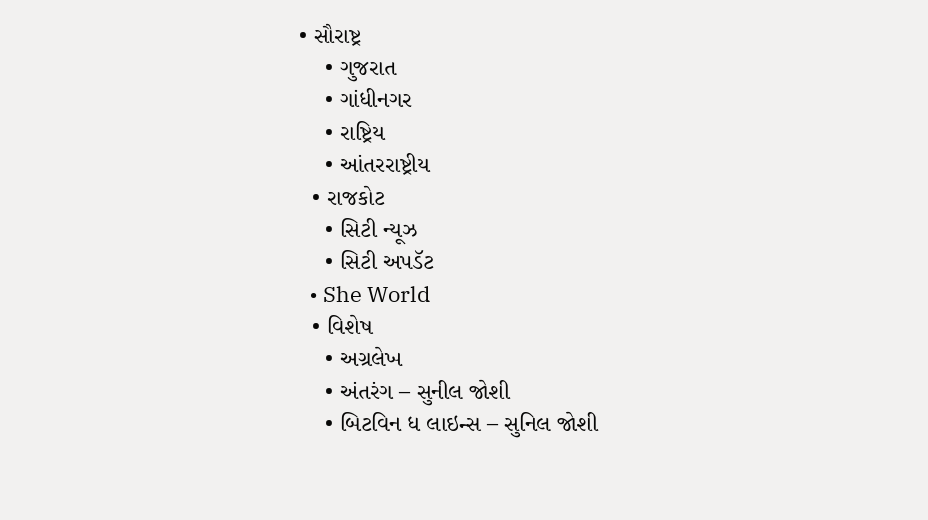• સૌરાષ્ટ્ર
    • ગુજરાત
    • ગાંધીનગર
    • રાષ્ટ્રિય
    • આંતરરાષ્ટ્રીય
  • રાજકોટ
    • સિટી ન્યૂઝ
    • સિટી અપડૅટ
  • She World
  • વિશેષ
    • અગ્રલેખ
    • અંતરંગ – સુનીલ જોશી
    • બિટવિન ધ લાઇન્સ – સુનિલ જોશી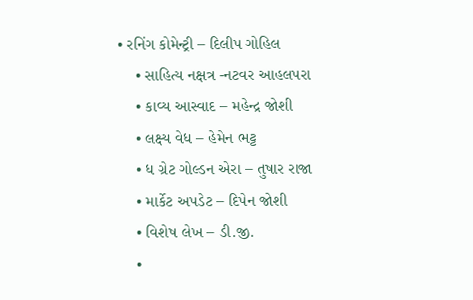• રનિંગ કોમેન્ટ્રી – દિલીપ ગોહિલ
    • સાહિત્ય નક્ષત્ર -નટવર આહલપરા
    • કાવ્ય આસ્વાદ – મહેન્દ્ર જોશી
    • લક્ષ્ય વેધ – હેમેન ભટ્ટ
    • ધ ગ્રેટ ગોલ્ડન એરા – તુષાર રાજા
    • માર્કેટ અપડેટ – દિપેન જોશી
    • વિશેષ લેખ – ડી.જી.
    •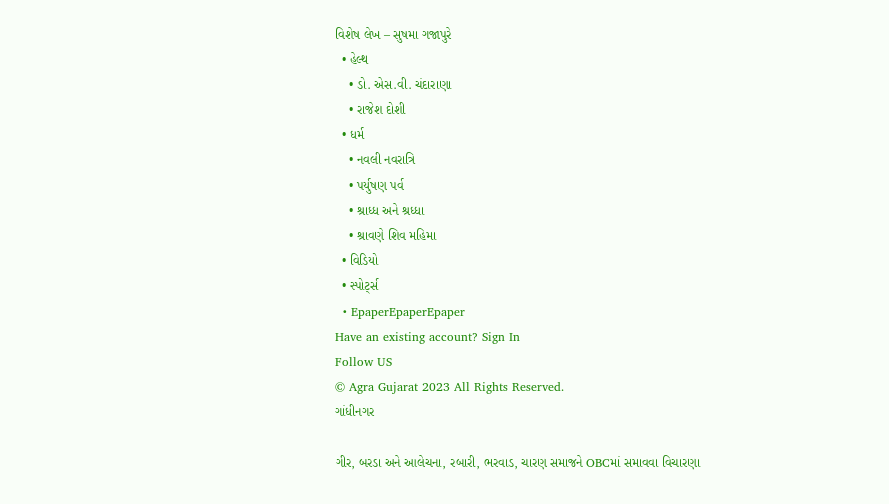વિશેષ લેખ – સુષમા ગજાપુરે
  • હેલ્થ
    • ડો. એસ.વી. ચંદારાણા
    • રાજેશ દોશી
  • ધર્મ
    • નવલી નવરાત્રિ
    • પર્યુષણ પર્વ
    • શ્રાધ્ધ અને શ્રધ્ધા
    • શ્રાવણે શિવ મહિમા
  • વિડિયો
  • સ્પોર્ટ્સ
  • EpaperEpaperEpaper
Have an existing account? Sign In
Follow US
© Agra Gujarat 2023 All Rights Reserved.
ગાંધીનગર

ગીર, બરડા અને આલેચના, રબારી, ભરવાડ, ચારણ સમાજને OBCમાં સમાવવા વિચારણા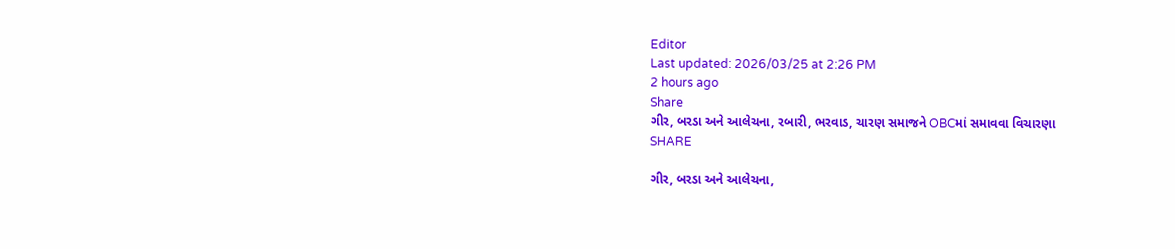Editor
Last updated: 2026/03/25 at 2:26 PM
2 hours ago
Share
ગીર, બરડા અને આલેચના, રબારી, ભરવાડ, ચારણ સમાજને OBCમાં સમાવવા વિચારણા
SHARE

ગીર, બરડા અને આલેચના,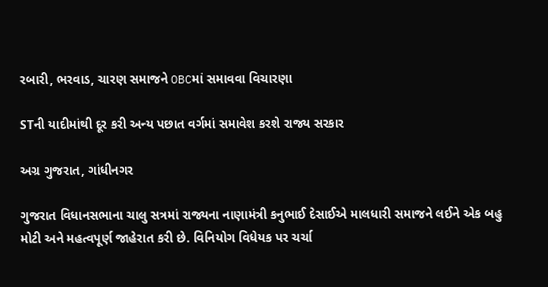રબારી, ભરવાડ, ચારણ સમાજને OBCમાં સમાવવા વિચારણા

STની યાદીમાંથી દૂર કરી અન્ય પછાત વર્ગમાં સમાવેશ કરશે રાજ્ય સરકાર

અગ્ર ગુજરાત, ગાંધીનગર

ગુજરાત વિધાનસભાના ચાલુ સત્રમાં રાજ્યના નાણામંત્રી કનુભાઈ દેસાઈએ માલધારી સમાજને લઈને એક બહુ મોટી અને મહત્વપૂર્ણ જાહેરાત કરી છે. વિનિયોગ વિધેયક પર ચર્ચા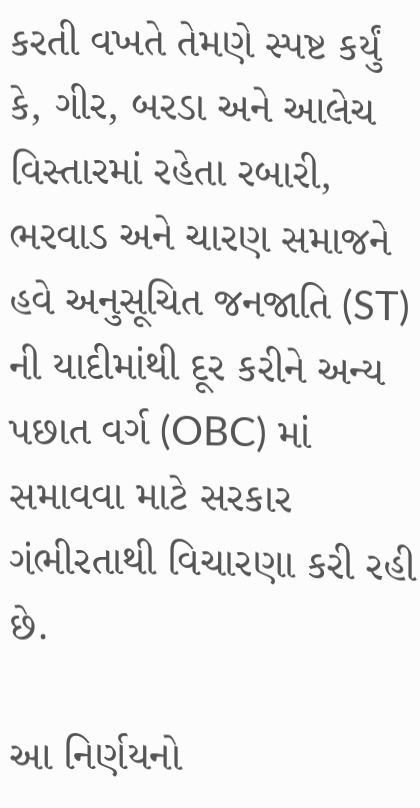કરતી વખતે તેમણે સ્પષ્ટ કર્યું કે, ગીર, બરડા અને આલેચ વિસ્તારમાં રહેતા રબારી, ભરવાડ અને ચારણ સમાજને હવે અનુસૂચિત જનજાતિ (ST) ની યાદીમાંથી દૂર કરીને અન્ય પછાત વર્ગ (OBC) માં સમાવવા માટે સરકાર ગંભીરતાથી વિચારણા કરી રહી છે.

આ નિર્ણયનો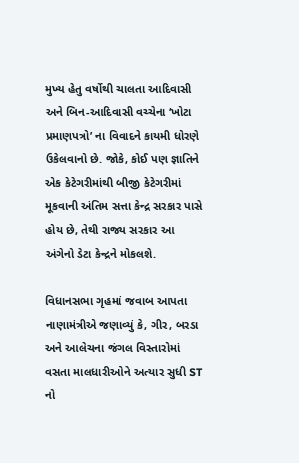મુખ્ય હેતુ વર્ષોથી ચાલતા આદિવાસી અને બિન-આદિવાસી વચ્ચેના ‘ખોટા પ્રમાણપત્રો’ ના વિવાદને કાયમી ધોરણે ઉકેલવાનો છે. જોકે, કોઈ પણ જ્ઞાતિને એક કેટેગરીમાંથી બીજી કેટેગરીમાં મૂકવાની અંતિમ સત્તા કેન્દ્ર સરકાર પાસે હોય છે, તેથી રાજ્ય સરકાર આ અંગેનો ડેટા કેન્દ્રને મોકલશે.

વિધાનસભા ગૃહમાં જવાબ આપતા નાણામંત્રીએ જણાવ્યું કે, ગીર, બરડા અને આલેચના જંગલ વિસ્તારોમાં વસતા માલધારીઓને અત્યાર સુધી ST નો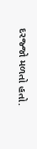દરજ્જો મળતો હતો.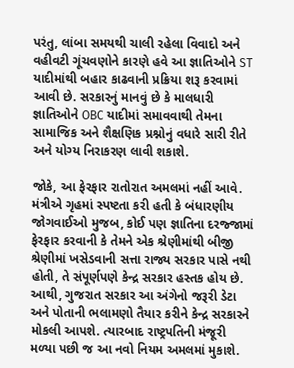પરંતુ, લાંબા સમયથી ચાલી રહેલા વિવાદો અને વહીવટી ગૂંચવણોને કારણે હવે આ જ્ઞાતિઓને ST યાદીમાંથી બહાર કાઢવાની પ્રક્રિયા શરૂ કરવામાં આવી છે. સરકારનું માનવું છે કે માલધારી જ્ઞાતિઓને OBC યાદીમાં સમાવવાથી તેમના સામાજિક અને શૈક્ષણિક પ્રશ્નોનું વધારે સારી રીતે અને યોગ્ય નિરાકરણ લાવી શકાશે.

જોકે, આ ફેરફાર રાતોરાત અમલમાં નહીં આવે. મંત્રીએ ગૃહમાં સ્પષ્ટતા કરી હતી કે બંધારણીય જોગવાઈઓ મુજબ, કોઈ પણ જ્ઞાતિના દરજ્જામાં ફેરફાર કરવાની કે તેમને એક શ્રેણીમાંથી બીજી શ્રેણીમાં ખસેડવાની સત્તા રાજ્ય સરકાર પાસે નથી હોતી, તે સંપૂર્ણપણે કેન્દ્ર સરકાર હસ્તક હોય છે. આથી, ગુજરાત સરકાર આ અંગેનો જરૂરી ડેટા અને પોતાની ભલામણો તૈયાર કરીને કેન્દ્ર સરકારને મોકલી આપશે. ત્યારબાદ રાષ્ટ્રપતિની મંજૂરી મળ્યા પછી જ આ નવો નિયમ અમલમાં મુકાશે.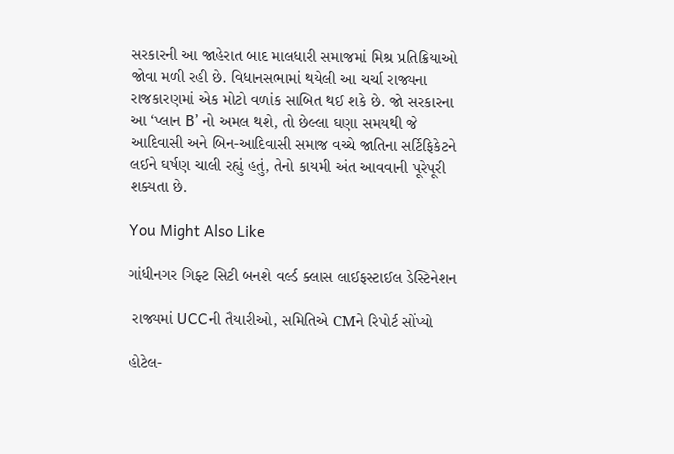સરકારની આ જાહેરાત બાદ માલધારી સમાજમાં મિશ્ર પ્રતિક્રિયાઓ જોવા મળી રહી છે. વિધાનસભામાં થયેલી આ ચર્ચા રાજ્યના રાજકારણમાં એક મોટો વળાંક સાબિત થઈ શકે છે. જો સરકારના આ ‘પ્લાન B’ નો અમલ થશે, તો છેલ્લા ઘણા સમયથી જે આદિવાસી અને બિન-આદિવાસી સમાજ વચ્ચે જાતિના સર્ટિફિકેટને લઈને ઘર્ષણ ચાલી રહ્યું હતું, તેનો કાયમી અંત આવવાની પૂરેપૂરી શક્યતા છે.

You Might Also Like

ગાંધીનગર ગિફ્ટ સિટી બનશે વર્લ્ડ ક્લાસ લાઈફસ્ટાઈલ ડેસ્ટિનેશન

 રાજ્યમાં UCCની તૈયારીઓ, સમિતિએ CMને રિપોર્ટ સોંપ્યો

હોટેલ-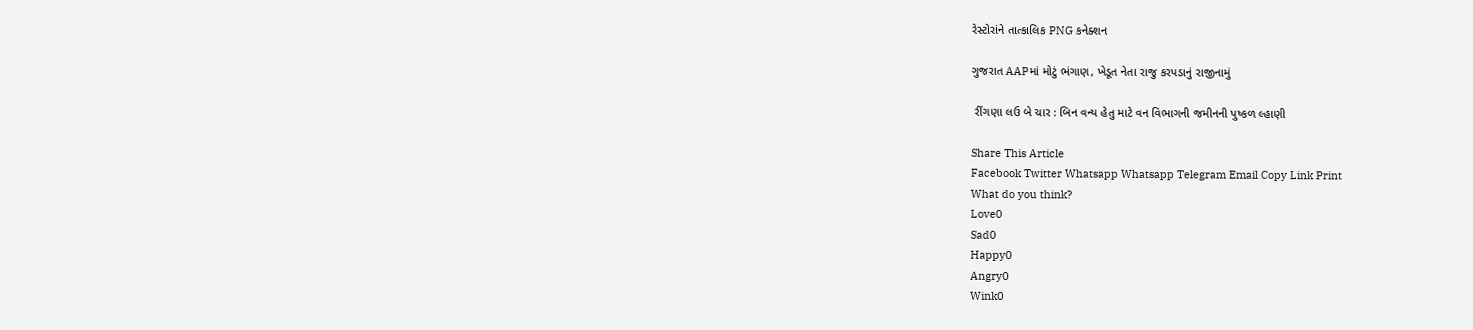રેસ્ટોરાંને તાત્કાલિક PNG કનેક્શન

ગુજરાત AAPમાં મોટું ભંગાણ, ખેડૂત નેતા રાજુ કરપડાનું રાજીનામું

 રીંગણા લઉ બે ચાર : બિન વન્ય હેતુ માટે વન વિભાગની જમીનની પુષ્કળ લ્હાણી

Share This Article
Facebook Twitter Whatsapp Whatsapp Telegram Email Copy Link Print
What do you think?
Love0
Sad0
Happy0
Angry0
Wink0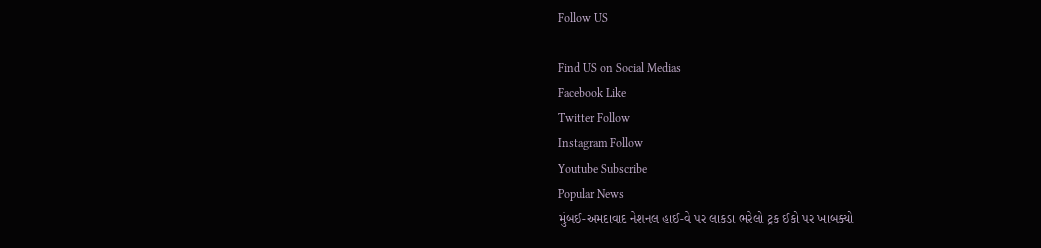Follow US

Find US on Social Medias
Facebook Like
Twitter Follow
Instagram Follow
Youtube Subscribe
Popular News
મુંબઈ-અમદાવાદ નેશનલ હાઈ-વે પર લાકડા ભરેલો ટ્રક ઈકો પર ખાબક્યો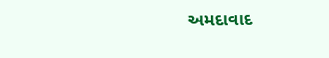અમદાવાદ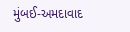મુંબઈ-અમદાવાદ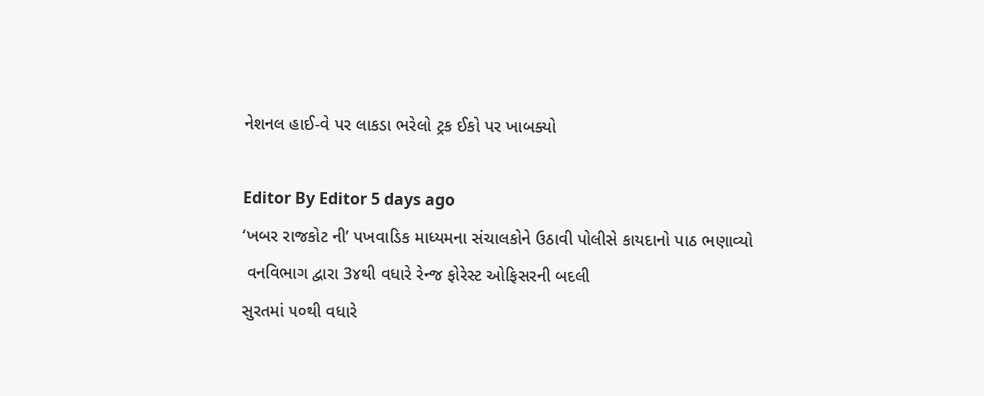નેશનલ હાઈ-વે પર લાકડા ભરેલો ટ્રક ઈકો પર ખાબક્યો

Editor By Editor 5 days ago
‘ખબર રાજકોટ ની’ પખવાડિક માધ્યમના સંચાલકોને ઉઠાવી પોલીસે કાયદાનો પાઠ ભણાવ્યો
 વનવિભાગ દ્વારા 3૪થી વધારે રેન્જ ફોરેસ્ટ ઓફિસરની બદલી
સુરતમાં ૫૦થી વધારે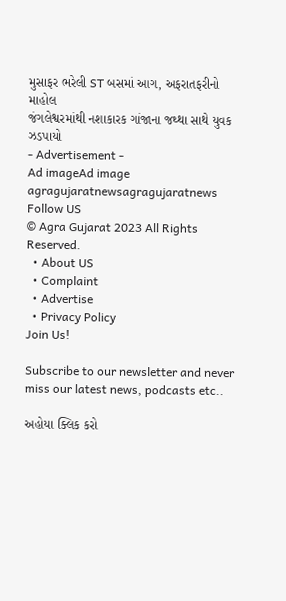મુસાફર ભરેલી ST બસમાં આગ, અફરાતફરીનો માહોલ
જંગલેશ્વરમાંથી નશાકારક ગાંજાના જથ્થા સાથે યુવક ઝડપાયો
- Advertisement -
Ad imageAd image
agragujaratnewsagragujaratnews
Follow US
© Agra Gujarat 2023 All Rights Reserved.
  • About US
  • Complaint
  • Advertise
  • Privacy Policy
Join Us!

Subscribe to our newsletter and never miss our latest news, podcasts etc..

અહોયા ક્લિક કરો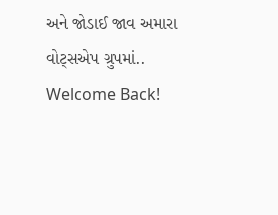અને જોડાઈ જાવ અમારા વોટ્સએપ ગ્રુપમાં..
Welcome Back!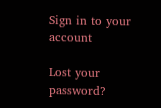Sign in to your account

Lost your password?